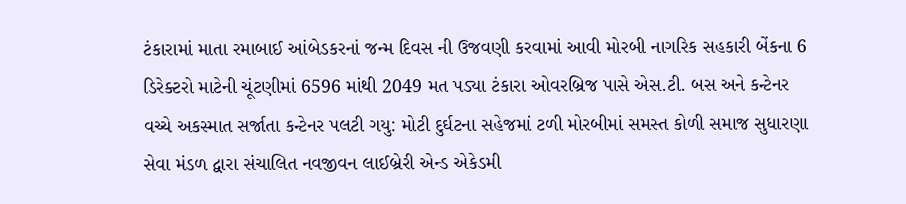ટંકારામાં માતા રમાબાઈ આંબેડકરનાં જન્મ દિવસ ની ઉજવણી કરવામાં આવી મોરબી નાગરિક સહકારી બેંકના 6 ડિરેક્ટરો માટેની ચૂંટણીમાં 6596 માંથી 2049 મત પડ્યા ટંકારા ઓવરબ્રિજ પાસે એસ.ટી. બસ અને કન્ટેનર વચ્ચે અકસ્માત સર્જાતા કન્ટેનર પલટી ગયુ: મોટી દુર્ઘટના સહેજમાં ટળી મોરબીમાં સમસ્ત કોળી સમાજ સુધારણા સેવા મંડળ દ્વારા સંચાલિત નવજીવન લાઈબ્રેરી એન્ડ એકેડમી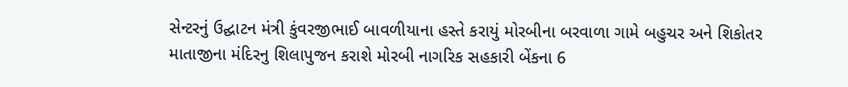સેન્ટરનું ઉદ્ઘાટન મંત્રી કુંવરજીભાઈ બાવળીયાના હસ્તે કરાયું મોરબીના બરવાળા ગામે બહુચર અને શિકોતર માતાજીના મંદિરનુ શિલાપુજન કરાશે મોરબી નાગરિક સહકારી બેંકના 6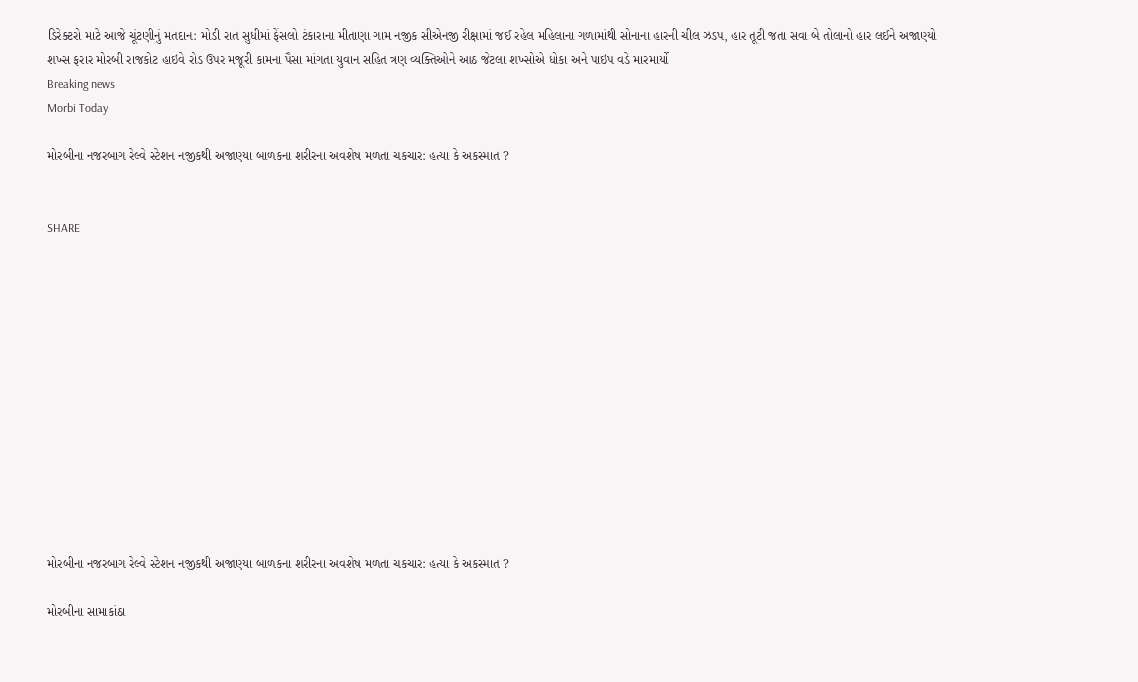ડિરેક્ટરો માટે આજે ચૂંટણીનું મતદાન: મોડી રાત સુધીમાં ફેંસલો ટંકારાના મીતાણા ગામ નજીક સીએનજી રીક્ષામાં જઈ રહેલ મહિલાના ગળામાંથી સોનાના હારની ચીલ ઝડપ, હાર તૂટી જતા સવા બે તોલાનો હાર લઈને અજાણ્યો શખ્સ ફરાર મોરબી રાજકોટ હાઇવે રોડ ઉપર મજૂરી કામના પૈસા માંગતા યુવાન સહિત ત્રણ વ્યક્તિઓને આઠ જેટલા શખ્સોએ ધોકા અને પાઇપ વડે મારમાર્યો
Breaking news
Morbi Today

મોરબીના નજરબાગ રેલ્વે સ્ટેશન નજીકથી અજાણ્યા બાળકના શરીરના અવશેષ મળતા ચકચાર: હત્યા કે અકસ્માત ?


SHARE













મોરબીના નજરબાગ રેલ્વે સ્ટેશન નજીકથી અજાણ્યા બાળકના શરીરના અવશેષ મળતા ચકચાર: હત્યા કે અકસ્માત ?

મોરબીના સામાકાંઠા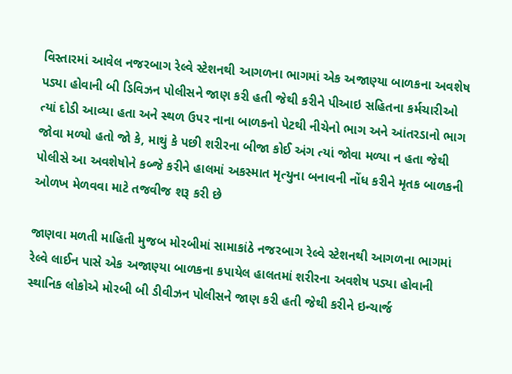વિસ્તારમાં આવેલ નજરબાગ રેલ્વે સ્ટેશનથી આગળના ભાગમાં એક અજાણ્યા બાળકના અવશેષ પડ્યા હોવાની બી ડિવિઝન પોલીસને જાણ કરી હતી જેથી કરીને પીઆઇ સહિતના કર્મચારીઓ ત્યાં દોડી આવ્યા હતા અને સ્થળ ઉપર નાના બાળકનો પેટથી નીચેનો ભાગ અને આંતરડાનો ભાગ જોવા મળ્યો હતો જો કે, માથું કે પછી શરીરના બીજા કોઈ અંગ ત્યાં જોવા મળ્યા ન હતા જેથી પોલીસે આ અવશેષોને કબ્જે કરીને હાલમાં અકસ્માત મૃત્યુના બનાવની નોંધ કરીને મૃતક બાળકની ઓળખ મેળવવા માટે તજવીજ શરૂ કરી છે

જાણવા મળતી માહિતી મુજબ મોરબીમાં સામાકાંઠે નજરબાગ રેલ્વે સ્ટેશનથી આગળના ભાગમાં રેલ્વે લાઈન પાસે એક અજાણ્યા બાળકના કપાયેલ હાલતમાં શરીરના અવશેષ પડ્યા હોવાની સ્થાનિક લોકોએ મોરબી બી ડીવીઝન પોલીસને જાણ કરી હતી જેથી કરીને ઇન્ચાર્જ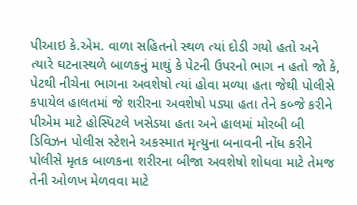પીઆઇ કે.એમ. વાળા સહિતનો સ્થળ ત્યાં દોડી ગયો હતો અને ત્યારે ઘટનાસ્થળે બાળકનું માથું કે પેટની ઉપરનો ભાગ ન હતો જો કે, પેટથી નીચેના ભાગના અવશેષો ત્યાં હોવા મળ્યા હતા જેથી પોલીસે કપાયેલ હાલતમાં જે શરીરના અવશેષો પડ્યા હતા તેને કબ્જે કરીને પીએમ માટે હોસ્પિટલે ખસેડયા હતા અને હાલમાં મોરબી બી ડિવિઝન પોલીસ સ્ટેશને અકસ્માત મૃત્યુના બનાવની નોંધ કરીને પોલીસે મૃતક બાળકના શરીરના બીજા અવશેષો શોધવા માટે તેમજ તેની ઓળખ મેળવવા માટે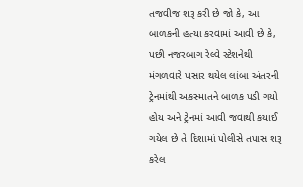તજવીજ શરૂ કરી છે જો કે, આ બાળકની હત્યા કરવામાં આવી છે કે, પછી નજરબાગ રેલ્વે સ્ટેશનેથી મંગળવારે પસાર થયેલ લાંબા અંતરની ટ્રેનમાંથી અકસ્માતને બાળક પડી ગયો હોય અને ટ્રેનમાં આવી જવાથી કયાઈ ગયેલ છે તે દિશામાં પોલીસે તપાસ શરૂ કરેલ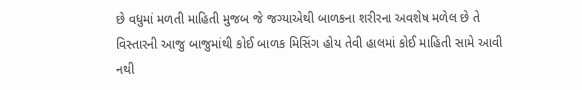છે વધુમાં મળતી માહિતી મુજબ જે જગ્યાએથી બાળકના શરીરના અવશેષ મળેલ છે તે વિસ્તારની આજુ બાજુમાંથી કોઈ બાળક મિસિંગ હોય તેવી હાલમાં કોઈ માહિતી સામે આવી નથી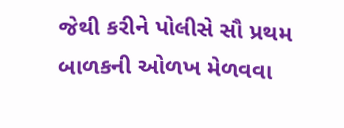જેથી કરીને પોલીસે સૌ પ્રથમ બાળકની ઓળખ મેળવવા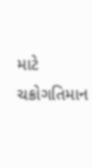માટે ચક્રોગતિમાન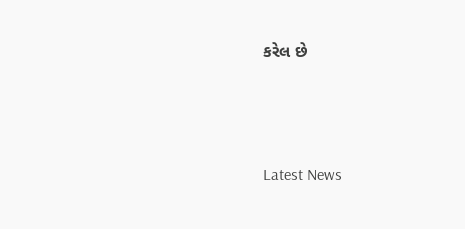કરેલ છે






Latest News